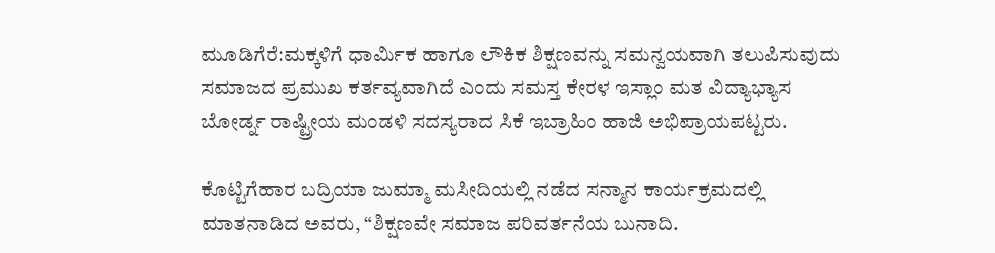ಮೂಡಿಗೆರೆ:ಮಕ್ಕಳಿಗೆ ಧಾರ್ಮಿಕ ಹಾಗೂ ಲೌಕಿಕ ಶಿಕ್ಷಣವನ್ನು ಸಮನ್ವಯವಾಗಿ ತಲುಪಿಸುವುದು ಸಮಾಜದ ಪ್ರಮುಖ ಕರ್ತವ್ಯವಾಗಿದೆ ಎಂದು ಸಮಸ್ತ ಕೇರಳ ಇಸ್ಲಾಂ ಮತ ವಿದ್ಯಾಭ್ಯಾಸ ಬೋರ್ಡ್ನ ರಾಷ್ಟ್ರೀಯ ಮಂಡಳಿ ಸದಸ್ಯರಾದ ಸಿಕೆ ಇಬ್ರಾಹಿಂ ಹಾಜಿ ಅಭಿಪ್ರಾಯಪಟ್ಟರು.

ಕೊಟ್ಟಿಗೆಹಾರ ಬದ್ರಿಯಾ ಜುಮ್ಮಾ ಮಸೀದಿಯಲ್ಲಿ ನಡೆದ ಸನ್ಮಾನ ಕಾರ್ಯಕ್ರಮದಲ್ಲಿ ಮಾತನಾಡಿದ ಅವರು, “ಶಿಕ್ಷಣವೇ ಸಮಾಜ ಪರಿವರ್ತನೆಯ ಬುನಾದಿ.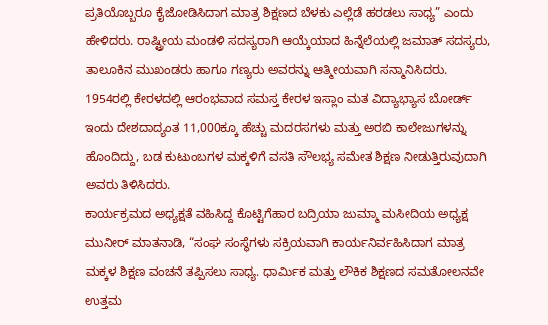ಪ್ರತಿಯೊಬ್ಬರೂ ಕೈಜೋಡಿಸಿದಾಗ ಮಾತ್ರ ಶಿಕ್ಷಣದ ಬೆಳಕು ಎಲ್ಲೆಡೆ ಹರಡಲು ಸಾಧ್ಯ” ಎಂದು ಹೇಳಿದರು. ರಾಷ್ಟ್ರೀಯ ಮಂಡಳಿ ಸದಸ್ಯರಾಗಿ ಆಯ್ಕೆಯಾದ ಹಿನ್ನೆಲೆಯಲ್ಲಿ ಜಮಾತ್ ಸದಸ್ಯರು, ತಾಲೂಕಿನ ಮುಖಂಡರು ಹಾಗೂ ಗಣ್ಯರು ಅವರನ್ನು ಆತ್ಮೀಯವಾಗಿ ಸನ್ಮಾನಿಸಿದರು.
1954ರಲ್ಲಿ ಕೇರಳದಲ್ಲಿ ಆರಂಭವಾದ ಸಮಸ್ತ ಕೇರಳ ಇಸ್ಲಾಂ ಮತ ವಿದ್ಯಾಭ್ಯಾಸ ಬೋರ್ಡ್ ಇಂದು ದೇಶದಾದ್ಯಂತ 11,000ಕ್ಕೂ ಹೆಚ್ಚು ಮದರಸಗಳು ಮತ್ತು ಅರಬಿ ಕಾಲೇಜುಗಳನ್ನು ಹೊಂದಿದ್ದು, ಬಡ ಕುಟುಂಬಗಳ ಮಕ್ಕಳಿಗೆ ವಸತಿ ಸೌಲಭ್ಯ ಸಮೇತ ಶಿಕ್ಷಣ ನೀಡುತ್ತಿರುವುದಾಗಿ ಅವರು ತಿಳಿಸಿದರು.
ಕಾರ್ಯಕ್ರಮದ ಅಧ್ಯಕ್ಷತೆ ವಹಿಸಿದ್ದ ಕೊಟ್ಟಿಗೆಹಾರ ಬದ್ರಿಯಾ ಜುಮ್ಮಾ ಮಸೀದಿಯ ಅಧ್ಯಕ್ಷ ಮುನೀರ್ ಮಾತನಾಡಿ, “ಸಂಘ ಸಂಸ್ಥೆಗಳು ಸಕ್ರಿಯವಾಗಿ ಕಾರ್ಯನಿರ್ವಹಿಸಿದಾಗ ಮಾತ್ರ ಮಕ್ಕಳ ಶಿಕ್ಷಣ ವಂಚನೆ ತಪ್ಪಿಸಲು ಸಾಧ್ಯ. ಧಾರ್ಮಿಕ ಮತ್ತು ಲೌಕಿಕ ಶಿಕ್ಷಣದ ಸಮತೋಲನವೇ ಉತ್ತಮ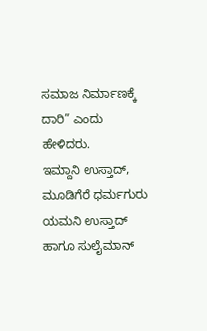ಸಮಾಜ ನಿರ್ಮಾಣಕ್ಕೆ ದಾರಿ” ಎಂದು ಹೇಳಿದರು.
ಇಮ್ದಾನಿ ಉಸ್ತಾದ್, ಮೂಡಿಗೆರೆ ಧರ್ಮಗುರು ಯಮನಿ ಉಸ್ತಾದ್ ಹಾಗೂ ಸುಲೈಮಾನ್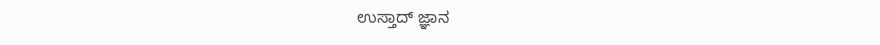ಉಸ್ತಾದ್ ಜ್ಞಾನ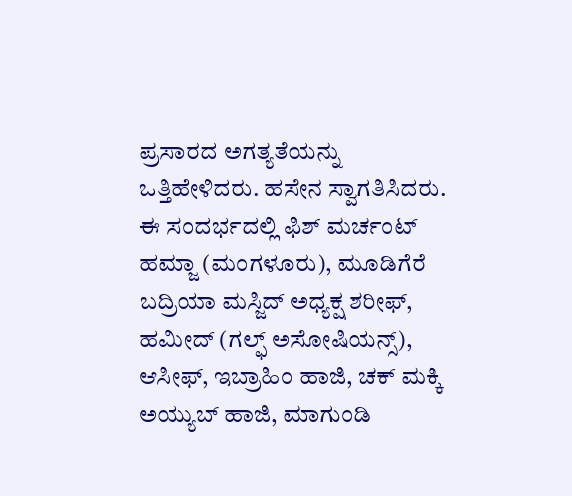ಪ್ರಸಾರದ ಅಗತ್ಯತೆಯನ್ನು ಒತ್ತಿಹೇಳಿದರು. ಹಸೇನ ಸ್ವಾಗತಿಸಿದರು.
ಈ ಸಂದರ್ಭದಲ್ಲಿ ಫಿಶ್ ಮರ್ಚಂಟ್ ಹಮ್ಜಾ (ಮಂಗಳೂರು), ಮೂಡಿಗೆರೆ ಬದ್ರಿಯಾ ಮಸ್ಜಿದ್ ಅಧ್ಯಕ್ಷ ಶರೀಫ್, ಹಮೀದ್ (ಗಲ್ಫ್ ಅಸೋಷಿಯನ್ಸ್), ಆಸೀಫ್, ಇಬ್ರಾಹಿಂ ಹಾಜಿ, ಚಕ್ ಮಕ್ಕಿ ಅಯ್ಯುಬ್ ಹಾಜಿ, ಮಾಗುಂಡಿ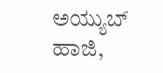ಅಯ್ಯುಬ್ ಹಾಜಿ,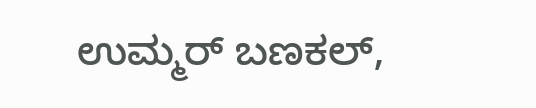ಉಮ್ಮರ್ ಬಣಕಲ್,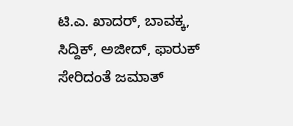ಟಿ.ಎ. ಖಾದರ್, ಬಾವಕ್ಕ, ಸಿದ್ದಿಕ್, ಅಜೀದ್, ಫಾರುಕ್ ಸೇರಿದಂತೆ ಜಮಾತ್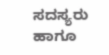ಸದಸ್ಯರು ಹಾಗೂ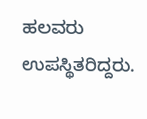ಹಲವರು ಉಪಸ್ಥಿತರಿದ್ದರು.